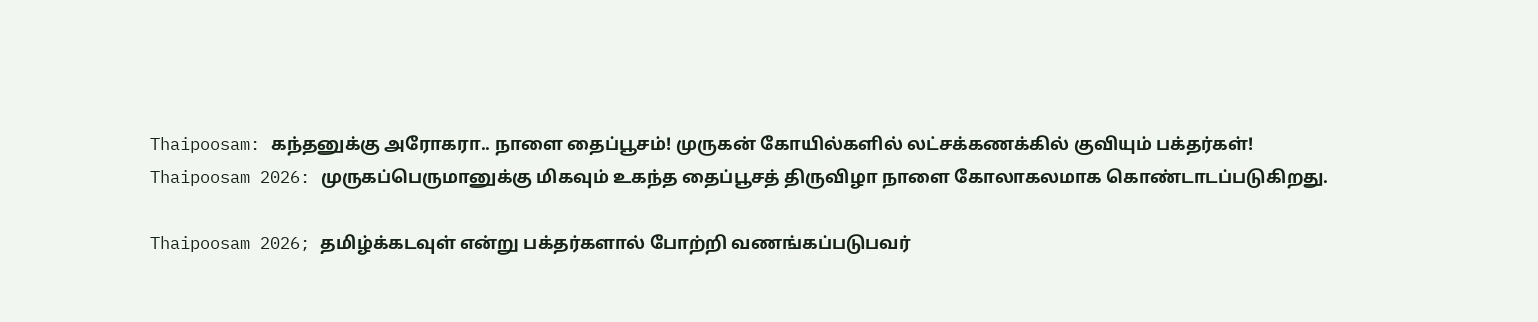Thaipoosam: கந்தனுக்கு அரோகரா.. நாளை தைப்பூசம்! முருகன் கோயில்களில் லட்சக்கணக்கில் குவியும் பக்தர்கள்!
Thaipoosam 2026: முருகப்பெருமானுக்கு மிகவும் உகந்த தைப்பூசத் திருவிழா நாளை கோலாகலமாக கொண்டாடப்படுகிறது.

Thaipoosam 2026; தமிழ்க்கடவுள் என்று பக்தர்களால் போற்றி வணங்கப்படுபவர்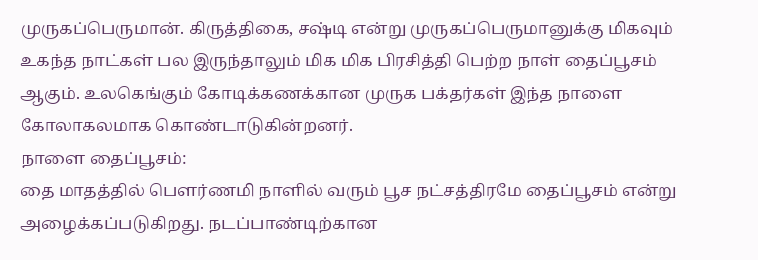முருகப்பெருமான். கிருத்திகை, சஷ்டி என்று முருகப்பெருமானுக்கு மிகவும் உகந்த நாட்கள் பல இருந்தாலும் மிக மிக பிரசித்தி பெற்ற நாள் தைப்பூசம் ஆகும். உலகெங்கும் கோடிக்கணக்கான முருக பக்தர்கள் இந்த நாளை கோலாகலமாக கொண்டாடுகின்றனர்.
நாளை தைப்பூசம்:
தை மாதத்தில் பெளர்ணமி நாளில் வரும் பூச நட்சத்திரமே தைப்பூசம் என்று அழைக்கப்படுகிறது. நடப்பாண்டிற்கான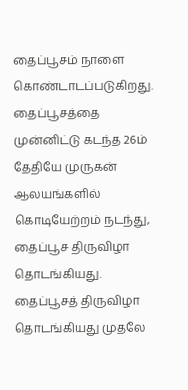தைப்பூசம் நாளை கொண்டாடப்படுகிறது. தைப்பூசத்தை முன்னிட்டு கடந்த 26ம் தேதியே முருகன் ஆலயங்களில் கொடியேற்றம் நடந்து, தைப்பூச திருவிழா தொடங்கியது.
தைப்பூசத் திருவிழா தொடங்கியது முதலே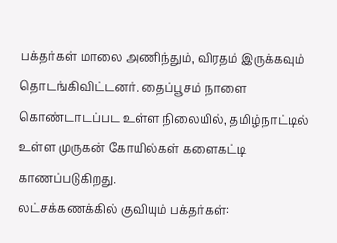பக்தர்கள் மாலை அணிந்தும், விரதம் இருக்கவும் தொடங்கிவிட்டனர். தைப்பூசம் நாளை கொண்டாடப்பட உள்ள நிலையில், தமிழ்நாட்டில் உள்ள முருகன் கோயில்கள் களைகட்டி காணப்படுகிறது.
லட்சக்கணக்கில் குவியும் பக்தர்கள்: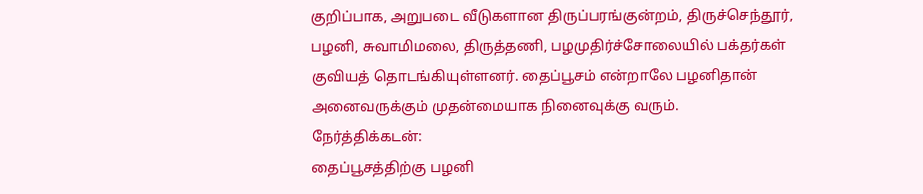குறிப்பாக, அறுபடை வீடுகளான திருப்பரங்குன்றம், திருச்செந்தூர், பழனி, சுவாமிமலை, திருத்தணி, பழமுதிர்ச்சோலையில் பக்தர்கள் குவியத் தொடங்கியுள்ளனர். தைப்பூசம் என்றாலே பழனிதான் அனைவருக்கும் முதன்மையாக நினைவுக்கு வரும்.
நேர்த்திக்கடன்:
தைப்பூசத்திற்கு பழனி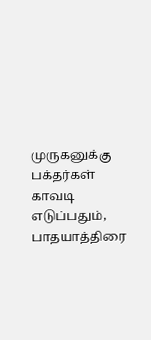முருகனுக்கு பக்தர்கள் காவடி எடுப்பதும், பாதயாத்திரை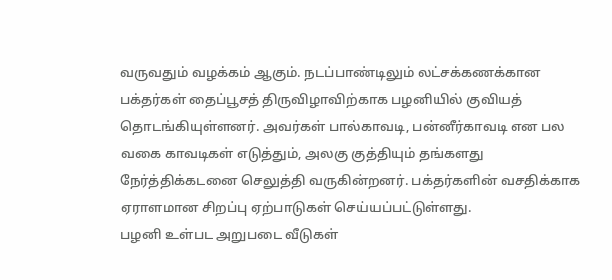வருவதும் வழக்கம் ஆகும். நடப்பாண்டிலும் லட்சக்கணக்கான பக்தர்கள் தைப்பூசத் திருவிழாவிற்காக பழனியில் குவியத் தொடங்கியுள்ளனர். அவர்கள் பால்காவடி, பன்னீர்காவடி என பல வகை காவடிகள் எடுத்தும், அலகு குத்தியும் தங்களது நேர்த்திக்கடனை செலுத்தி வருகின்றனர். பக்தர்களின் வசதிக்காக ஏராளமான சிறப்பு ஏற்பாடுகள் செய்யப்பட்டுள்ளது.
பழனி உள்பட அறுபடை வீடுகள்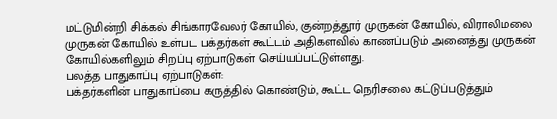மட்டுமின்றி சிக்கல் சிங்காரவேலர் கோயில், குன்றத்தூர் முருகன் கோயில், விராலிமலை முருகன் கோயில் உள்பட பக்தர்கள் கூட்டம் அதிகளவில் காணப்படும் அனைத்து முருகன் கோயில்களிலும் சிறப்பு ஏற்பாடுகள் செய்யப்பட்டுள்ளது.
பலத்த பாதுகாப்பு ஏற்பாடுகள்:
பக்தர்களின் பாதுகாப்பை கருத்தில் கொண்டும், கூட்ட நெரிசலை கட்டுப்படுத்தும்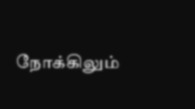நோக்கிலும்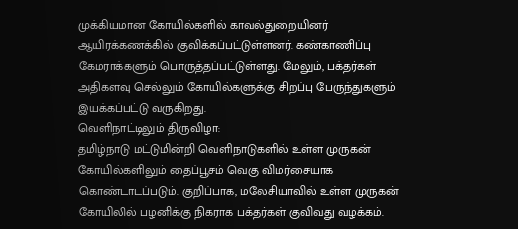முக்கியமான கோயில்களில் காவல்துறையினர் ஆயிரக்கணக்கில் குவிக்கப்பட்டுள்ளனர். கண்காணிப்பு கேமராக்களும் பொருத்தப்பட்டுள்ளது. மேலும், பக்தர்கள் அதிகளவு செல்லும் கோயில்களுக்கு சிறப்பு பேருந்துகளும் இயக்கப்பட்டு வருகிறது.
வெளிநாட்டிலும் திருவிழா:
தமிழ்நாடு மட்டுமின்றி வெளிநாடுகளில் உள்ள முருகன் கோயில்களிலும் தைப்பூசம் வெகு விமர்சையாக கொண்டாடப்படும். குறிப்பாக, மலேசியாவில் உள்ள முருகன் கோயிலில் பழனிக்கு நிகராக பக்தர்கள் குவிவது வழக்கம்.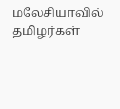மலேசியாவில் தமிழர்கள்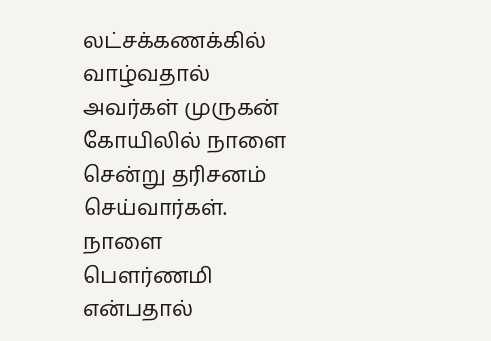லட்சக்கணக்கில் வாழ்வதால் அவர்கள் முருகன் கோயிலில் நாளை சென்று தரிசனம் செய்வார்கள்.
நாளை பெளர்ணமி என்பதால்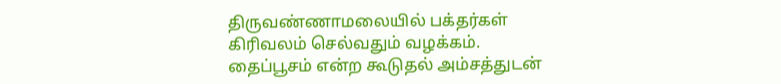திருவண்ணாமலையில் பக்தர்கள் கிரிவலம் செல்வதும் வழக்கம். தைப்பூசம் என்ற கூடுதல் அம்சத்துடன்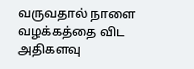வருவதால் நாளை வழக்கத்தை விட அதிகளவு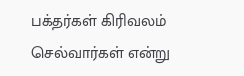பக்தர்கள் கிரிவலம் செல்வார்கள் என்று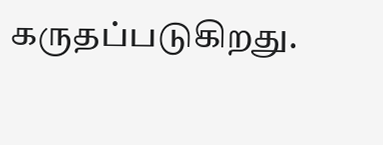கருதப்படுகிறது.